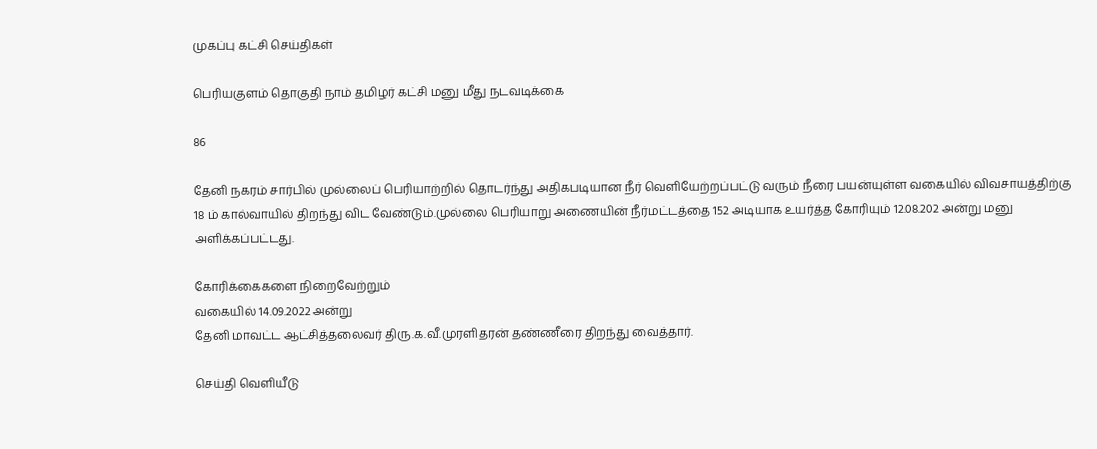முகப்பு கட்சி செய்திகள்

பெரியகுளம் தொகுதி நாம் தமிழர் கட்சி மனு மீது நடவடிக்கை

86

தேனி நகரம் சார்பில் முல்லைப் பெரியாற்றில் தொடர்ந்து அதிகபடியான நீர் வெளியேற்றப்பட்டு வரும் நீரை பயன்யுள்ள வகையில் விவசாயத்திற்கு 18 ம் கால்வாயில் திறந்து விட வேண்டும்.முல்லை பெரியாறு அணையின் நீர்மட்டத்தை 152 அடியாக உயர்த்த கோரியும் 12.08.202 அன்று மனு அளிக்கப்பட்டது.

கோரிக்கைகளை நிறைவேற்றும்
வகையில் 14.09.2022 அன்று
தேனி மாவட்ட ஆட்சித்தலைவர் திரு.க.வீ.முரளிதரன் தண்ணீரை திறந்து வைத்தார்.

செய்தி வெளியீடு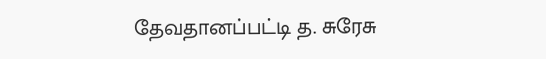தேவதானப்பட்டி த. சுரேசு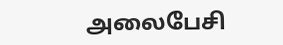அலைபேசி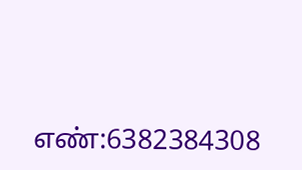எண்:6382384308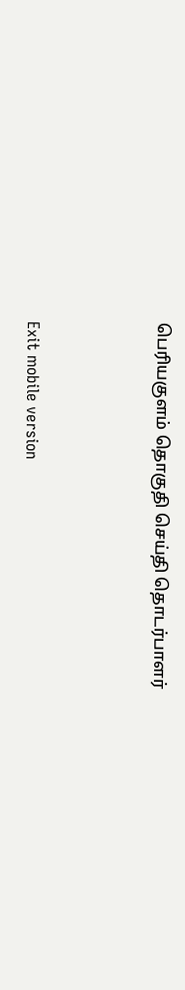பெரியகுளம் தொகுதி செய்தி தொடர்பாளர்



Exit mobile version